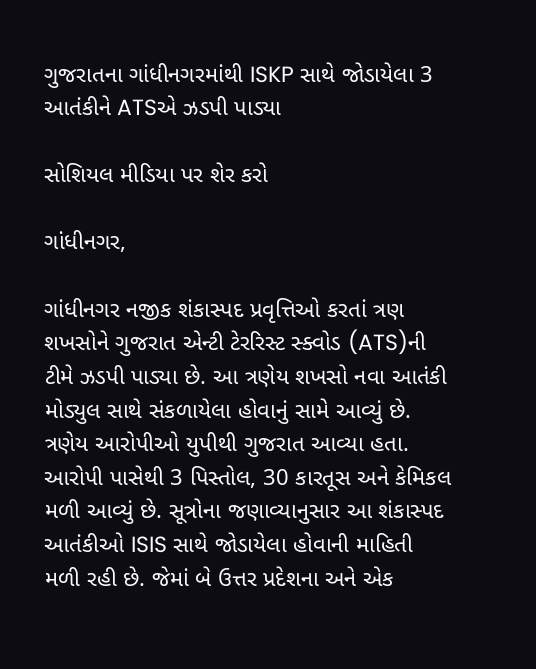ગુજરાતના ગાંધીનગરમાંથી ISKP સાથે જોડાયેલા 3 આતંકીને ATSએ ઝડપી પાડ્યા

સોશિયલ મીડિયા પર શેર કરો

ગાંધીનગર,

ગાંધીનગર નજીક શંકાસ્પદ પ્રવૃત્તિઓ કરતાં ત્રણ શખસોને ગુજરાત એન્ટી ટેરરિસ્ટ સ્ક્વોડ (ATS)ની ટીમે ઝડપી પાડ્યા છે. આ ત્રણેય શખસો નવા આતંકી મોડ્યુલ સાથે સંકળાયેલા હોવાનું સામે આવ્યું છે. ત્રણેય આરોપીઓ યુપીથી ગુજરાત આવ્યા હતા. આરોપી પાસેથી 3 પિસ્તોલ, 30 કારતૂસ અને કેમિકલ મળી આવ્યું છે. સૂત્રોના જણાવ્યાનુસાર આ શંકાસ્પદ આતંકીઓ ISIS સાથે જોડાયેલા હોવાની માહિતી મળી રહી છે. જેમાં બે ઉત્તર પ્રદેશના અને એક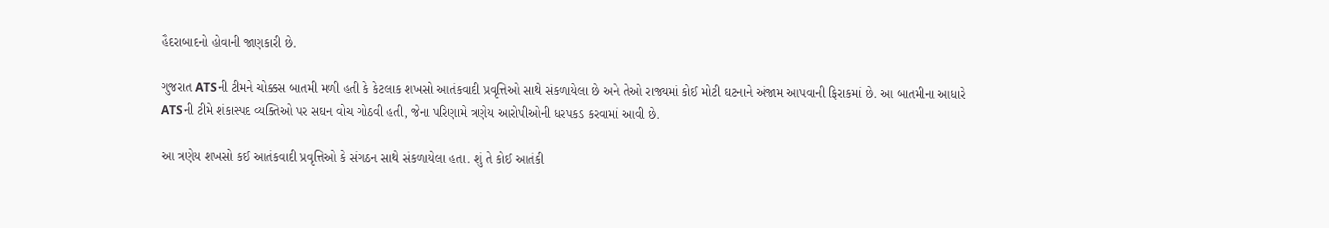હૈદરાબાદનો હોવાની જાણકારી છે.

ગુજરાત ATSની ટીમને ચોક્કસ બાતમી મળી હતી કે કેટલાક શખસો આતંકવાદી પ્રવૃત્તિઓ સાથે સંકળાયેલા છે અને તેઓ રાજ્યમાં કોઈ મોટી ઘટનાને અંજામ આપવાની ફિરાકમાં છે. આ બાતમીના આધારે ATSની ટીમે શંકાસ્પદ વ્યક્તિઓ પર સઘન વોચ ગોઠવી હતી, જેના પરિણામે ત્રણેય આરોપીઓની ધરપકડ કરવામાં આવી છે.

આ ત્રણેય શખસો કઈ આતંકવાદી પ્રવૃત્તિઓ કે સંગઠન સાથે સંકળાયેલા હતા. શું તે કોઈ આતંકી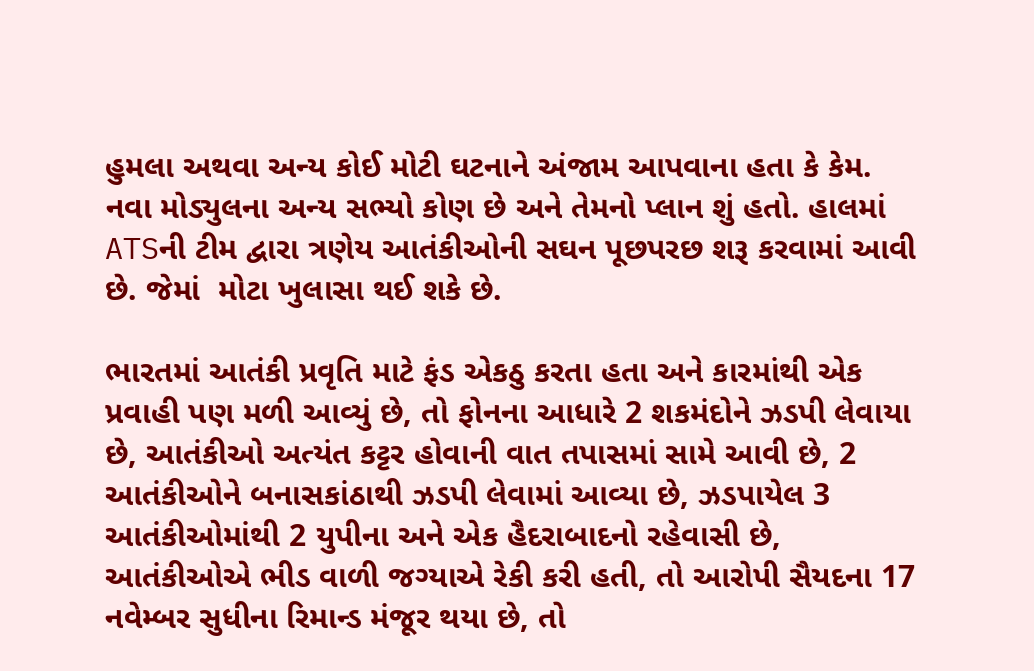હુમલા અથવા અન્ય કોઈ મોટી ઘટનાને અંજામ આપવાના હતા કે કેમ. નવા મોડ્યુલના અન્ય સભ્યો કોણ છે અને તેમનો પ્લાન શું હતો. હાલમાં ATSની ટીમ દ્વારા ત્રણેય આતંકીઓની સઘન પૂછપરછ શરૂ કરવામાં આવી છે. જેમાં  મોટા ખુલાસા થઈ શકે છે.

ભારતમાં આતંકી પ્રવૃતિ માટે ફંડ એકઠુ કરતા હતા અને કારમાંથી એક પ્રવાહી પણ મળી આવ્યું છે, તો ફોનના આધારે 2 શકમંદોને ઝડપી લેવાયા છે, આતંકીઓ અત્યંત કટ્ટર હોવાની વાત તપાસમાં સામે આવી છે, 2 આતંકીઓને બનાસકાંઠાથી ઝડપી લેવામાં આવ્યા છે, ઝડપાયેલ 3 આતંકીઓમાંથી 2 યુપીના અને એક હૈદરાબાદનો રહેવાસી છે, આતંકીઓએ ભીડ વાળી જગ્યાએ રેકી કરી હતી, તો આરોપી સૈયદના 17 નવેમ્બર સુધીના રિમાન્ડ મંજૂર થયા છે, તો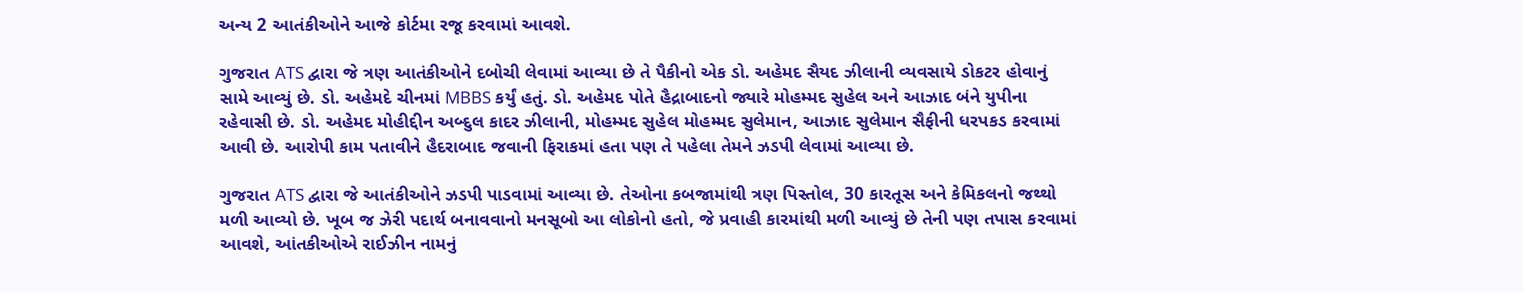અન્ય 2 આતંકીઓને આજે કોર્ટમા રજૂ કરવામાં આવશે.

ગુજરાત ATS દ્વારા જે ત્રણ આતંકીઓને દબોચી લેવામાં આવ્યા છે તે પૈકીનો એક ડો. અહેમદ સૈયદ ઝીલાની વ્યવસાયે ડોકટર હોવાનું સામે આવ્યું છે. ડો. અહેમદે ચીનમાં MBBS કર્યું હતું. ડો. અહેમદ પોતે હૈદ્રાબાદનો જ્યારે મોહમ્મદ સુહેલ અને આઝાદ બંને યુપીના રહેવાસી છે. ડો. અહેમદ મોહીદ્દીન અબ્દુલ કાદર ઝીલાની, મોહમ્મદ સુહેલ મોહમ્મદ સુલેમાન, આઝાદ સુલેમાન સૈફીની ધરપકડ કરવામાં આવી છે. આરોપી કામ પતાવીને હૈદરાબાદ જવાની ફિરાકમાં હતા પણ તે પહેલા તેમને ઝડપી લેવામાં આવ્યા છે.

ગુજરાત ATS દ્વારા જે આતંકીઓને ઝડપી પાડવામાં આવ્યા છે. તેઓના કબજામાંથી ત્રણ પિસ્તોલ, 30 કારતૂસ અને કેમિકલનો જથ્થો મળી આવ્યો છે. ખૂબ જ ઝેરી પદાર્થ બનાવવાનો મનસૂબો આ લોકોનો હતો, જે પ્રવાહી કારમાંથી મળી આવ્યું છે તેની પણ તપાસ કરવામાં આવશે, આંતકીઓએ રાઈઝીન નામનું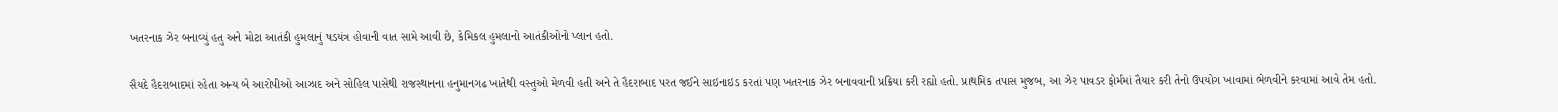ખતરનાક ઝેર બનાવ્યું હતુ અને મોટા આતંકી હુમલાનું ષડયંત્ર હોવાની વાત સામે આવી છે, કેમિકલ હુમલાનો આતંકીઓનો પ્લાન હતો.

સૈયદે હૈદરાબાદમાં રહેતા અન્ય બે આરોપીઓ આઝાદ અને સોહિલ પાસેથી રાજસ્થાનના હનુમાનગઢ ખાતેથી વસ્તુઓ મેળવી હતી અને તે હૈદરાબાદ પરત જઈને સાઇનાઇડ કરતાં પણ ખતરનાક ઝેર બનાવવાની પ્રક્રિયા કરી રહ્યો હતો. પ્રાથમિક તપાસ મુજબ, આ ઝેર પાવડર ફોર્મમાં તૈયાર કરી તેનો ઉપયોગ ખાવામાં ભેળવીને કરવામાં આવે તેમ હતો.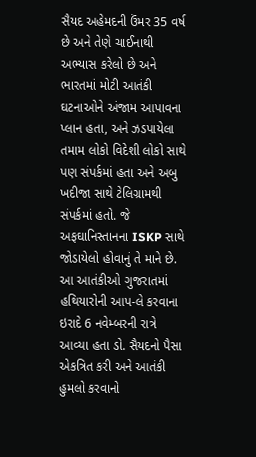સૈયદ અહેમદની ઉંમર 35 વર્ષ છે અને તેણે ચાઈનાથી અભ્યાસ કરેલો છે અને ભારતમાં મોટી આતંકી ઘટનાઓને અંજામ આપાવના પ્લાન હતા, અને ઝડપાયેલા તમામ લોકો વિદેશી લોકો સાથે પણ સંપર્કમાં હતા અને અબુ ખદીજા સાથે ટેલિગ્રામથી સંપર્કમાં હતો. જે અફઘાનિસ્તાનના ISKP સાથે જોડાયેલો હોવાનું તે માને છે. આ આતંકીઓ ગુજરાતમાં હથિયારોની આપ-લે કરવાના ઇરાદે 6 નવેમ્બરની રાત્રે આવ્યા હતા ડો. સૈયદનો પૈસા એકત્રિત કરી અને આતંકી હુમલો કરવાનો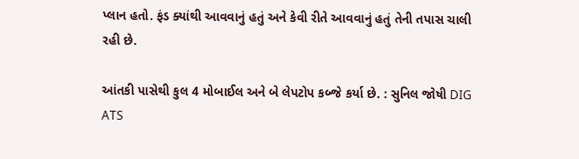પ્લાન હતો. ફંડ ક્યાંથી આવવાનું હતું અને કેવી રીતે આવવાનું હતું તેની તપાસ ચાલી રહી છે.

આંતકી પાસેથી કુલ 4 મોબાઈલ અને બે લેપટોપ કબ્જે કર્યા છે. : સુનિલ જોષી DIG ATS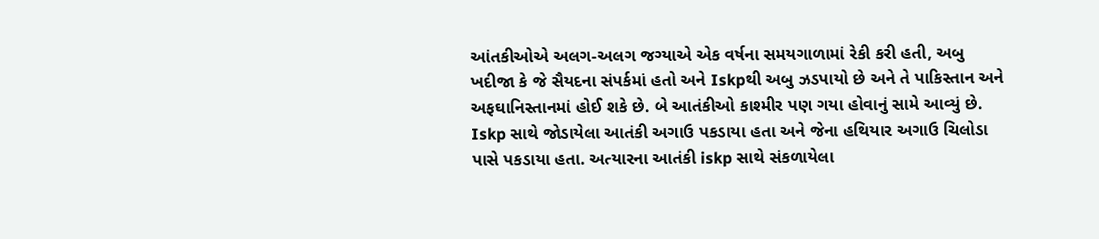આંતકીઓએ અલગ-અલગ જગ્યાએ એક વર્ષના સમયગાળામાં રેકી કરી હતી, અબુ ખદીજા કે જે સૈયદના સંપર્કમાં હતો અને Iskpથી અબુ ઝડપાયો છે અને તે પાકિસ્તાન અને અફઘાનિસ્તાનમાં હોઈ શકે છે. બે આતંકીઓ કાશ્મીર પણ ગયા હોવાનું સામે આવ્યું છે. Iskp સાથે જોડાયેલા આતંકી અગાઉ પકડાયા હતા અને જેના હથિયાર અગાઉ ચિલોડા પાસે પકડાયા હતા. અત્યારના આતંકી iskp સાથે સંકળાયેલા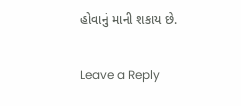હોવાનું માની શકાય છે.

Leave a Reply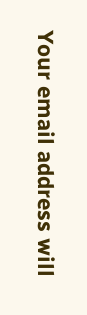Your email address will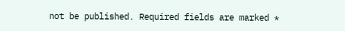not be published. Required fields are marked *